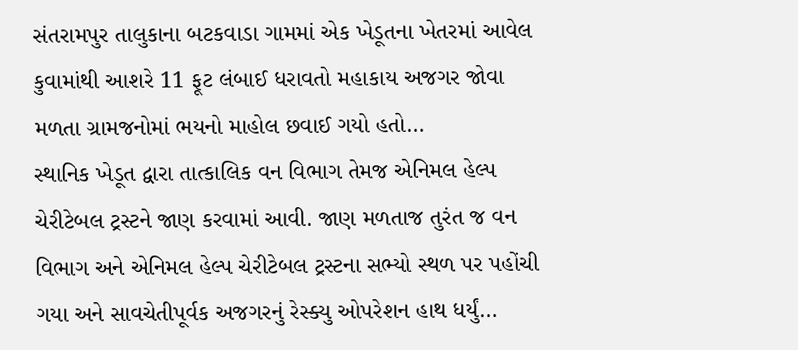સંતરામપુર તાલુકાના બટકવાડા ગામમાં એક ખેડૂતના ખેતરમાં આવેલ કુવામાંથી આશરે 11 ફૂટ લંબાઈ ધરાવતો મહાકાય અજગર જોવા મળતા ગ્રામજનોમાં ભયનો માહોલ છવાઈ ગયો હતો…
સ્થાનિક ખેડૂત દ્વારા તાત્કાલિક વન વિભાગ તેમજ એનિમલ હેલ્પ ચેરીટેબલ ટ્રસ્ટને જાણ કરવામાં આવી. જાણ મળતાજ તુરંત જ વન વિભાગ અને એનિમલ હેલ્પ ચેરીટેબલ ટ્રસ્ટના સભ્યો સ્થળ પર પહોંચી ગયા અને સાવચેતીપૂર્વક અજગરનું રેસ્ક્યુ ઓપરેશન હાથ ધર્યું…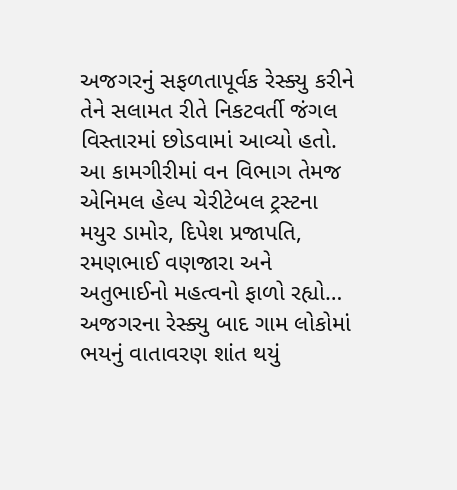અજગરનું સફળતાપૂર્વક રેસ્ક્યુ કરીને તેને સલામત રીતે નિકટવર્તી જંગલ વિસ્તારમાં છોડવામાં આવ્યો હતો. આ કામગીરીમાં વન વિભાગ તેમજ એનિમલ હેલ્પ ચેરીટેબલ ટ્રસ્ટના મયુર ડામોર, દિપેશ પ્રજાપતિ, રમણભાઈ વણજારા અને અતુભાઈનો મહત્વનો ફાળો રહ્યો…
અજગરના રેસ્ક્યુ બાદ ગામ લોકોમાં ભયનું વાતાવરણ શાંત થયું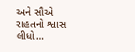અને સૌએ રાહતનો શ્વાસ લીધો…